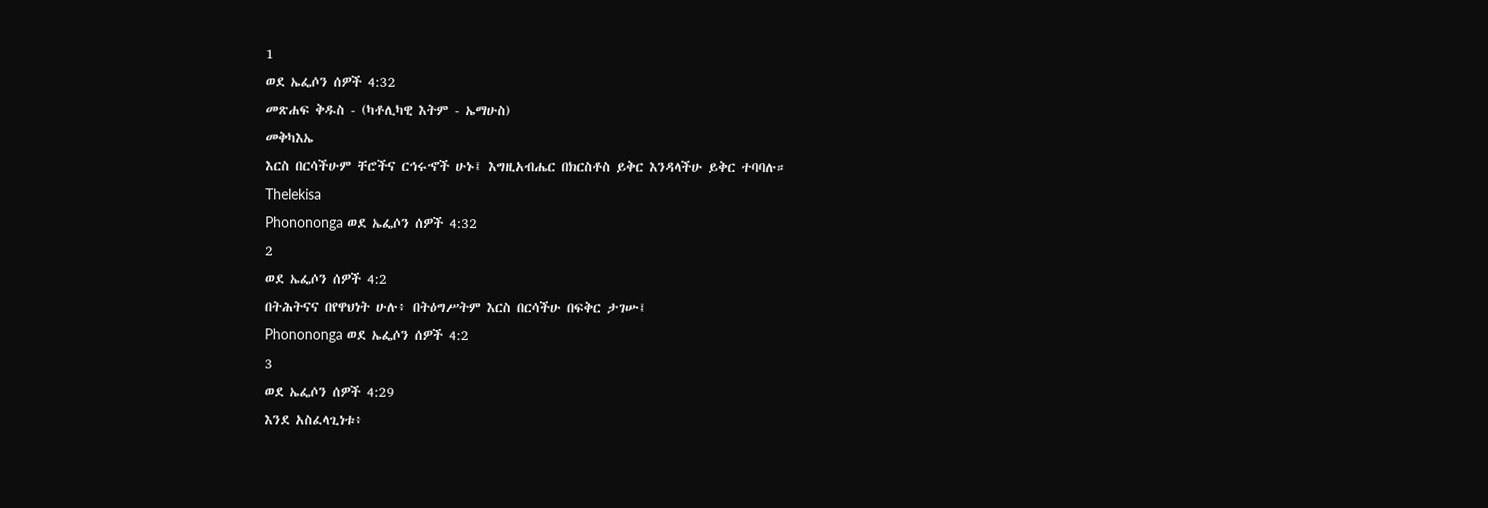1
ወደ ኤፌሶን ሰዎች 4:32
መጽሐፍ ቅዱስ - (ካቶሊካዊ እትም - ኤማሁስ)
መቅካእኤ
እርስ በርሳችሁም ቸሮችና ርኅሩኆች ሁኑ፤ እግዚአብሔር በክርስቶስ ይቅር እንዳላችሁ ይቅር ተባባሉ።
Thelekisa
Phonononga ወደ ኤፌሶን ሰዎች 4:32
2
ወደ ኤፌሶን ሰዎች 4:2
በትሕትናና በየዋህነት ሁሉ፥ በትዕግሥትም እርስ በርሳችሁ በፍቅር ታገሡ፤
Phonononga ወደ ኤፌሶን ሰዎች 4:2
3
ወደ ኤፌሶን ሰዎች 4:29
እንደ አስፈላጊነቱ፥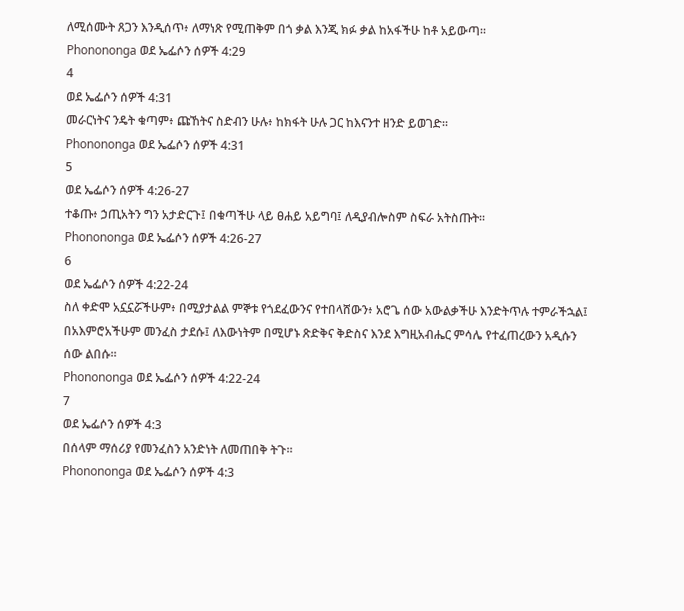ለሚሰሙት ጸጋን እንዲሰጥ፥ ለማነጽ የሚጠቅም በጎ ቃል እንጂ ክፉ ቃል ከአፋችሁ ከቶ አይውጣ።
Phonononga ወደ ኤፌሶን ሰዎች 4:29
4
ወደ ኤፌሶን ሰዎች 4:31
መራርነትና ንዴት ቁጣም፥ ጩኸትና ስድብን ሁሉ፥ ከክፋት ሁሉ ጋር ከእናንተ ዘንድ ይወገድ።
Phonononga ወደ ኤፌሶን ሰዎች 4:31
5
ወደ ኤፌሶን ሰዎች 4:26-27
ተቆጡ፥ ኃጢአትን ግን አታድርጉ፤ በቁጣችሁ ላይ ፀሐይ አይግባ፤ ለዲያብሎስም ስፍራ አትስጡት።
Phonononga ወደ ኤፌሶን ሰዎች 4:26-27
6
ወደ ኤፌሶን ሰዎች 4:22-24
ስለ ቀድሞ አኗኗሯችሁም፥ በሚያታልል ምኞቱ የጎደፈውንና የተበላሸውን፥ አሮጌ ሰው አውልቃችሁ እንድትጥሉ ተምራችኋል፤ በአእምሮአችሁም መንፈስ ታደሱ፤ ለእውነትም በሚሆኑ ጽድቅና ቅድስና እንደ እግዚአብሔር ምሳሌ የተፈጠረውን አዲሱን ሰው ልበሱ።
Phonononga ወደ ኤፌሶን ሰዎች 4:22-24
7
ወደ ኤፌሶን ሰዎች 4:3
በሰላም ማሰሪያ የመንፈስን አንድነት ለመጠበቅ ትጉ።
Phonononga ወደ ኤፌሶን ሰዎች 4:3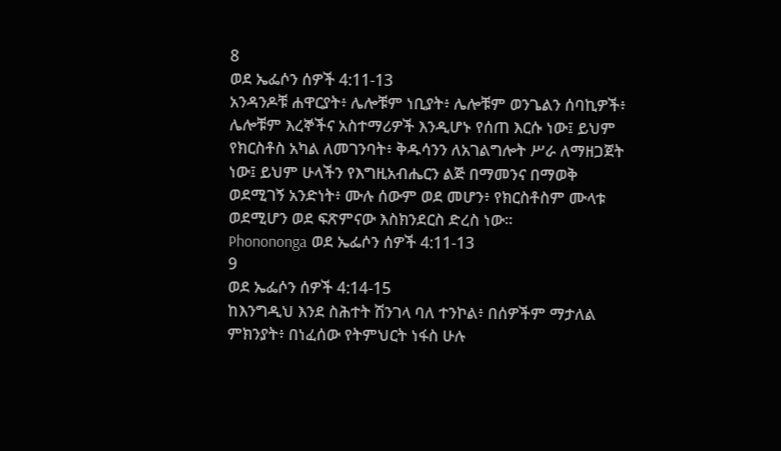8
ወደ ኤፌሶን ሰዎች 4:11-13
አንዳንዶቹ ሐዋርያት፥ ሌሎቹም ነቢያት፥ ሌሎቹም ወንጌልን ሰባኪዎች፥ ሌሎቹም እረኞችና አስተማሪዎች እንዲሆኑ የሰጠ እርሱ ነው፤ ይህም የክርስቶስ አካል ለመገንባት፥ ቅዱሳንን ለአገልግሎት ሥራ ለማዘጋጀት ነው፤ ይህም ሁላችን የእግዚአብሔርን ልጅ በማመንና በማወቅ ወደሚገኝ አንድነት፥ ሙሉ ሰውም ወደ መሆን፥ የክርስቶስም ሙላቱ ወደሚሆን ወደ ፍጽምናው እስክንደርስ ድረስ ነው።
Phonononga ወደ ኤፌሶን ሰዎች 4:11-13
9
ወደ ኤፌሶን ሰዎች 4:14-15
ከእንግዲህ እንደ ስሕተት ሽንገላ ባለ ተንኮል፥ በሰዎችም ማታለል ምክንያት፥ በነፈሰው የትምህርት ነፋስ ሁሉ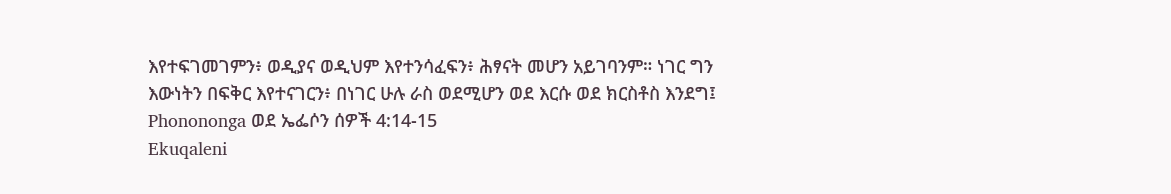እየተፍገመገምን፥ ወዲያና ወዲህም እየተንሳፈፍን፥ ሕፃናት መሆን አይገባንም። ነገር ግን እውነትን በፍቅር እየተናገርን፥ በነገር ሁሉ ራስ ወደሚሆን ወደ እርሱ ወደ ክርስቶስ እንደግ፤
Phonononga ወደ ኤፌሶን ሰዎች 4:14-15
Ekuqaleni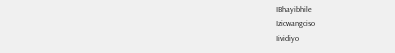IBhayibhile
Izicwangciso
Iividiyo